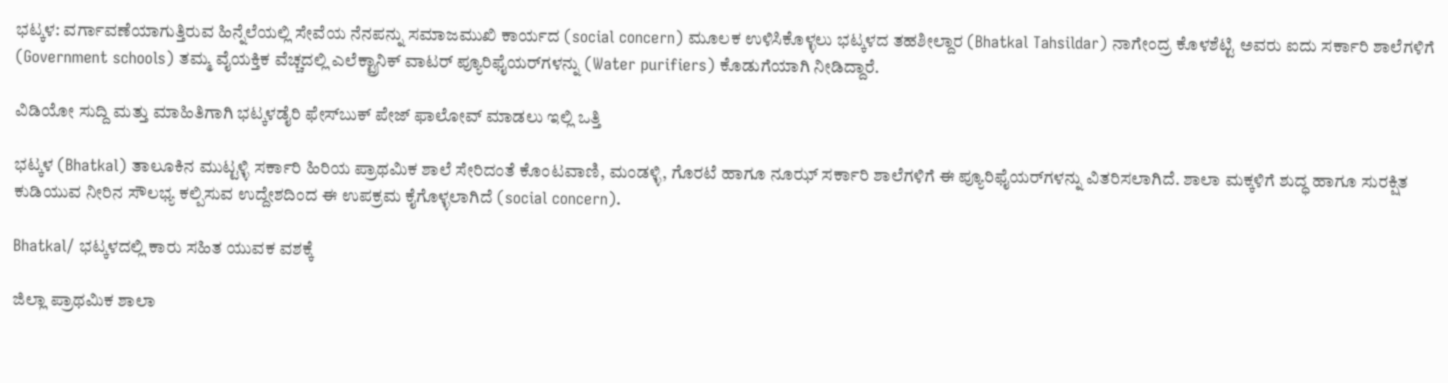ಭಟ್ಕಳ: ವರ್ಗಾವಣೆಯಾಗುತ್ತಿರುವ ಹಿನ್ನೆಲೆಯಲ್ಲಿ ಸೇವೆಯ ನೆನಪನ್ನು ಸಮಾಜಮುಖಿ ಕಾರ್ಯದ (social concern) ಮೂಲಕ ಉಳಿಸಿಕೊಳ್ಳಲು ಭಟ್ಕಳದ ತಹಶೀಲ್ದಾರ (Bhatkal Tahsildar) ನಾಗೇಂದ್ರ ಕೊಳಶೆಟ್ಟಿ ಅವರು ಐದು ಸರ್ಕಾರಿ ಶಾಲೆಗಳಿಗೆ (Government schools) ತಮ್ಮ ವೈಯಕ್ತಿಕ ವೆಚ್ಚದಲ್ಲಿ ಎಲೆಕ್ಟ್ರಾನಿಕ್ ವಾಟರ್ ಪ್ಯೂರಿಫೈಯರ್‌ಗಳನ್ನು (Water purifiers) ಕೊಡುಗೆಯಾಗಿ ನೀಡಿದ್ದಾರೆ.

ವಿಡಿಯೋ ಸುದ್ದಿ ಮತ್ತು ಮಾಹಿತಿಗಾಗಿ ಭಟ್ಕಳಡೈರಿ ಫೇಸ್‌ಬುಕ್‌ ಪೇಜ್ ಫಾಲೋವ್ ಮಾಡಲು ಇಲ್ಲಿ ಒತ್ತಿ

ಭಟ್ಕಳ (Bhatkal) ತಾಲೂಕಿನ ಮುಟ್ಟಳ್ಳಿ ಸರ್ಕಾರಿ ಹಿರಿಯ ಪ್ರಾಥಮಿಕ ಶಾಲೆ ಸೇರಿದಂತೆ ಕೊಂಟವಾಣಿ, ಮಂಡಳ್ಳಿ, ಗೊರಟೆ ಹಾಗೂ ನೂಝ್ ಸರ್ಕಾರಿ ಶಾಲೆಗಳಿಗೆ ಈ ಪ್ಯೂರಿಫೈಯರ್‌ಗಳನ್ನು ವಿತರಿಸಲಾಗಿದೆ. ಶಾಲಾ ಮಕ್ಕಳಿಗೆ ಶುದ್ಧ ಹಾಗೂ ಸುರಕ್ಷಿತ ಕುಡಿಯುವ ನೀರಿನ ಸೌಲಭ್ಯ ಕಲ್ಪಿಸುವ ಉದ್ದೇಶದಿಂದ ಈ ಉಪಕ್ರಮ ಕೈಗೊಳ್ಳಲಾಗಿದೆ (social concern).

Bhatkal/ ಭಟ್ಕಳದಲ್ಲಿ ಕಾರು ಸಹಿತ ಯುವಕ ವಶಕ್ಕೆ

ಜಿಲ್ಲಾ ಪ್ರಾಥಮಿಕ ಶಾಲಾ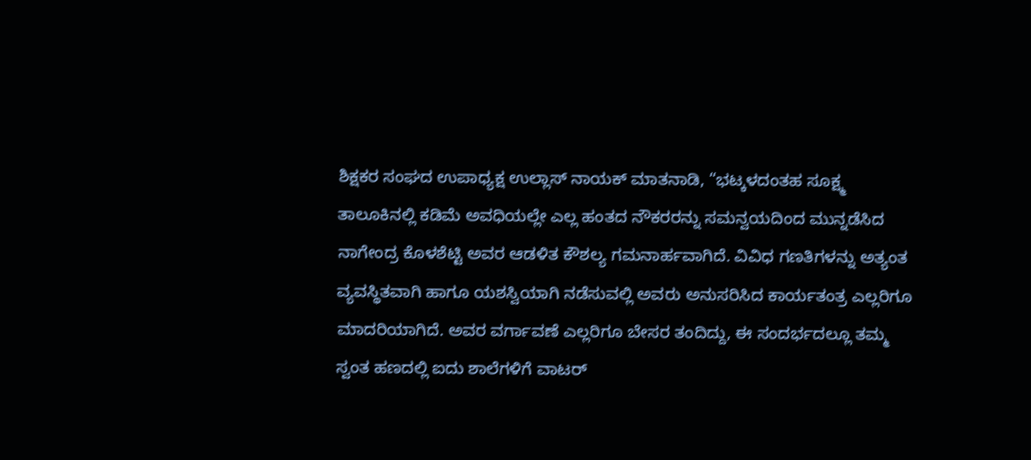ಶಿಕ್ಷಕರ ಸಂಘದ ಉಪಾಧ್ಯಕ್ಷ ಉಲ್ಲಾಸ್ ನಾಯಕ್ ಮಾತನಾಡಿ, “ಭಟ್ಕಳದಂತಹ ಸೂಕ್ಷ್ಮ ತಾಲೂಕಿನಲ್ಲಿ ಕಡಿಮೆ ಅವಧಿಯಲ್ಲೇ ಎಲ್ಲ ಹಂತದ ನೌಕರರನ್ನು ಸಮನ್ವಯದಿಂದ ಮುನ್ನಡೆಸಿದ ನಾಗೇಂದ್ರ ಕೊಳಶೆಟ್ಟಿ ಅವರ ಆಡಳಿತ ಕೌಶಲ್ಯ ಗಮನಾರ್ಹವಾಗಿದೆ. ವಿವಿಧ ಗಣತಿಗಳನ್ನು ಅತ್ಯಂತ ವ್ಯವಸ್ಥಿತವಾಗಿ ಹಾಗೂ ಯಶಸ್ವಿಯಾಗಿ ನಡೆಸುವಲ್ಲಿ ಅವರು ಅನುಸರಿಸಿದ ಕಾರ್ಯತಂತ್ರ ಎಲ್ಲರಿಗೂ ಮಾದರಿಯಾಗಿದೆ. ಅವರ ವರ್ಗಾವಣೆ ಎಲ್ಲರಿಗೂ ಬೇಸರ ತಂದಿದ್ದು, ಈ ಸಂದರ್ಭದಲ್ಲೂ ತಮ್ಮ ಸ್ವಂತ ಹಣದಲ್ಲಿ ಐದು ಶಾಲೆಗಳಿಗೆ ವಾಟರ್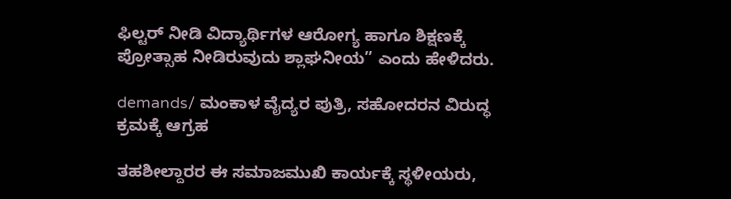ಫಿಲ್ಟರ್ ನೀಡಿ ವಿದ್ಯಾರ್ಥಿಗಳ ಆರೋಗ್ಯ ಹಾಗೂ ಶಿಕ್ಷಣಕ್ಕೆ ಪ್ರೋತ್ಸಾಹ ನೀಡಿರುವುದು ಶ್ಲಾಘನೀಯ” ಎಂದು ಹೇಳಿದರು.

demands/ ಮಂಕಾಳ ವೈದ್ಯರ ಪುತ್ರಿ, ಸಹೋದರನ ವಿರುದ್ಧ ಕ್ರಮಕ್ಕೆ ಆಗ್ರಹ

ತಹಶೀಲ್ದಾರರ ಈ ಸಮಾಜಮುಖಿ ಕಾರ್ಯಕ್ಕೆ ಸ್ಥಳೀಯರು,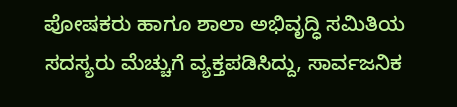ಪೋಷಕರು ಹಾಗೂ ಶಾಲಾ ಅಭಿವೃದ್ಧಿ ಸಮಿತಿಯ ಸದಸ್ಯರು ಮೆಚ್ಚುಗೆ ವ್ಯಕ್ತಪಡಿಸಿದ್ದು, ಸಾರ್ವಜನಿಕ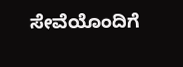ಸೇವೆಯೊಂದಿಗೆ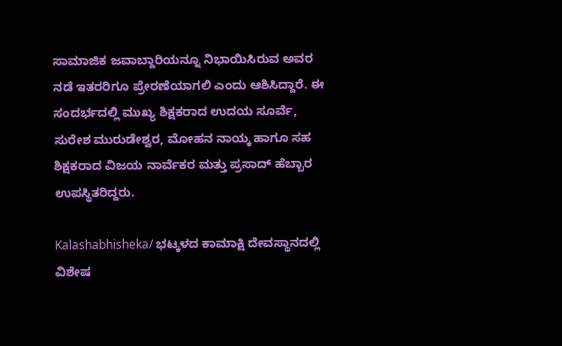ಸಾಮಾಜಿಕ ಜವಾಬ್ದಾರಿಯನ್ನೂ ನಿಭಾಯಿಸಿರುವ ಅವರ ನಡೆ ಇತರರಿಗೂ ಪ್ರೇರಣೆಯಾಗಲಿ ಎಂದು ಆಶಿಸಿದ್ದಾರೆ. ಈ ಸಂದರ್ಭದಲ್ಲಿ ಮುಖ್ಯ ಶಿಕ್ಷಕರಾದ ಉದಯ ಸೂರ್ವೆ, ಸುರೇಶ ಮುರುಡೇಶ್ವರ, ಮೋಹನ ನಾಯ್ಕ ಹಾಗೂ ಸಹ ಶಿಕ್ಷಕರಾದ ವಿಜಯ ನಾರ್ವೆಕರ ಮತ್ತು ಪ್ರಸಾದ್ ಹೆಬ್ಬಾರ ಉಪಸ್ಥಿತರಿದ್ದರು.

Kalashabhisheka/ ಭಟ್ಕಳದ ಕಾಮಾಕ್ಷಿ ದೇವಸ್ಥಾನದಲ್ಲಿ ವಿಶೇಷ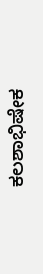ಕಲಶಾಭಿಷೇಕ